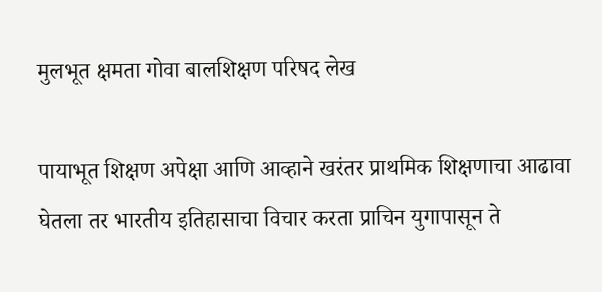मुलभूत क्षमता गोवा बालशिक्षण परिषद लेख

पायाभूत शिक्षण अपेक्षा आणि आव्हाने खरंतर प्राथमिक शिक्षणाचा आढावा घेतला तर भारतीय इतिहासाचा विचार करता प्राचिन युगापासून ते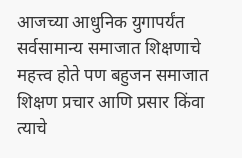आजच्या आधुनिक युगापर्यंत सर्वसामान्य समाजात शिक्षणाचे महत्त्व होते पण बहुजन समाजात शिक्षण प्रचार आणि प्रसार किंवा त्याचे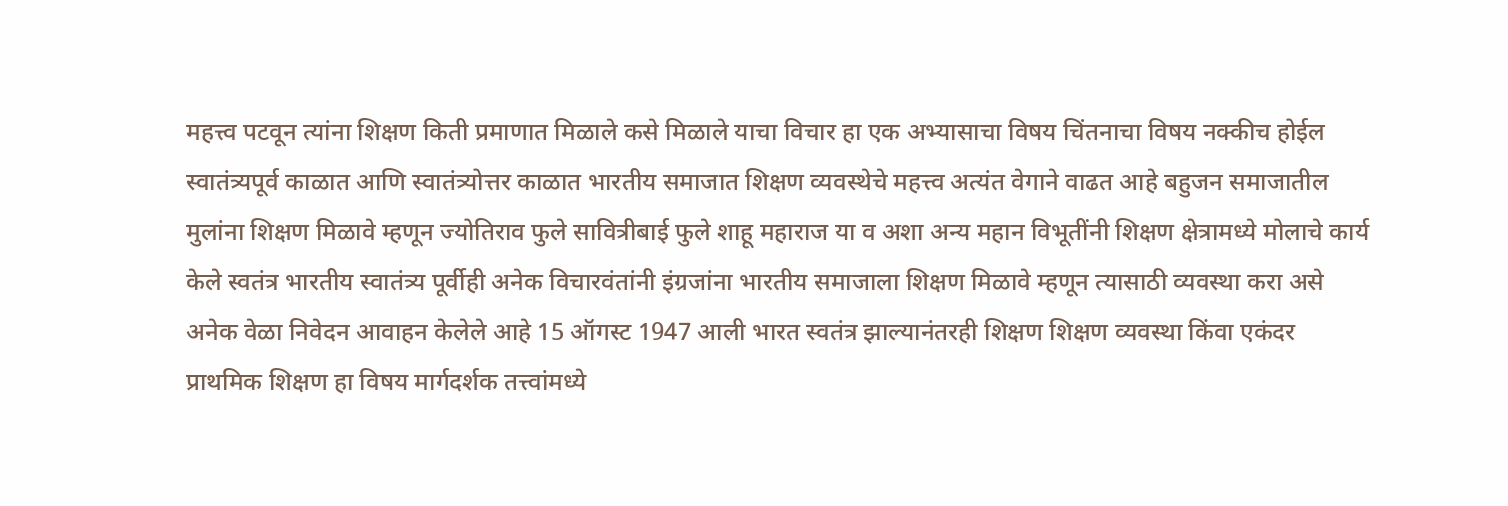महत्त्व पटवून त्यांना शिक्षण किती प्रमाणात मिळाले कसे मिळाले याचा विचार हा एक अभ्यासाचा विषय चिंतनाचा विषय नक्कीच होईल स्वातंत्र्यपूर्व काळात आणि स्वातंत्र्योत्तर काळात भारतीय समाजात शिक्षण व्यवस्थेचे महत्त्व अत्यंत वेगाने वाढत आहे बहुजन समाजातील मुलांना शिक्षण मिळावे म्हणून ज्योतिराव फुले सावित्रीबाई फुले शाहू महाराज या व अशा अन्य महान विभूतींनी शिक्षण क्षेत्रामध्ये मोलाचे कार्य केले स्वतंत्र भारतीय स्वातंत्र्य पूर्वीही अनेक विचारवंतांनी इंग्रजांना भारतीय समाजाला शिक्षण मिळावे म्हणून त्यासाठी व्यवस्था करा असे अनेक वेळा निवेदन आवाहन केलेले आहे 15 ऑगस्ट 1947 आली भारत स्वतंत्र झाल्यानंतरही शिक्षण शिक्षण व्यवस्था किंवा एकंदर प्राथमिक शिक्षण हा विषय मार्गदर्शक तत्त्वांमध्ये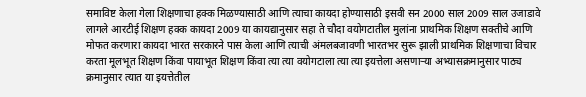समाविष्ट केला गेला शिक्षणाचा हक्क मिळण्यासाठी आणि त्याचा कायदा होण्यासाठी इसवी सन 2000 साल 2009 साल उजाडावे लागले आरटीई शिक्षण हक्क कायदा 2009 या कायद्यानुसार सहा ते चौदा वयोगटातील मुलांना प्राथमिक शिक्षण सक्तीचे आणि मोफत करणारा कायदा भारत सरकारने पास केला आणि त्याची अंमलबजावणी भारतभर सुरू झाली प्राथमिक शिक्षणाचा विचार करता मूलभूत शिक्षण किंवा पायाभूत शिक्षण किंवा त्या त्या वयोगटाला त्या त्या इयत्तेला असणाऱ्या अभ्यासक्रमानुसार पाठ्य क्रमानुसार त्यात या इयत्तेतील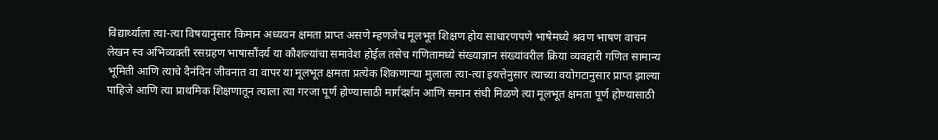विद्यार्थ्याला त्या-त्या विषयानुसार किमान अध्ययन क्षमता प्राप्त असणे म्हणजेच मूलभूत शिक्षण होय साधारणपणे भाषेमध्ये श्रवण भाषण वाचन लेखन स्व अभिव्यक्ती रसग्रहण भाषासौंदर्य या कौशल्यांचा समावेश होईल तसेच गणितामध्ये संख्याज्ञान संख्यांवरील क्रिया व्यवहारी गणित सामान्य भूमिती आणि त्याचे दैनंदिन जीवनात वा वापर या मूलभूत क्षमता प्रत्येक शिकणाऱ्या मुलाला त्या-त्या इयत्तेनुसार त्याच्या वयोगटानुसार प्राप्त झाल्या पाहिजे आणि त्या प्राथमिक शिक्षणातून त्याला त्या गरजा पूर्ण होण्यासाठी मार्गदर्शन आणि समान संधी मिळणे त्या मूलभूत क्षमता पूर्ण होण्यासाठी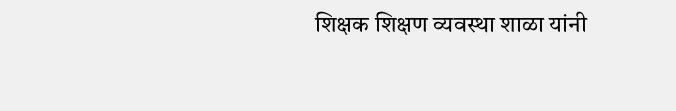शिक्षक शिक्षण व्यवस्था शाळा यांनी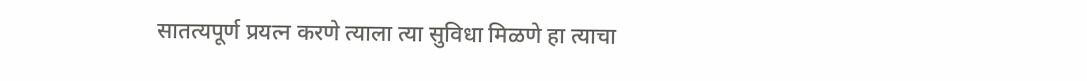सातत्यपूर्ण प्रयत्न करणे त्याला त्या सुविधा मिळणे हा त्याचा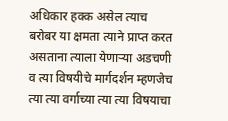अधिकार हक्क असेल त्याच बरोबर या क्षमता त्याने प्राप्त करत असताना त्याला येणाऱ्या अडचणी व त्या विषयीचे मार्गदर्शन म्हणजेच त्या त्या वर्गाच्या त्या त्या विषयाचा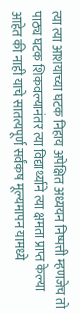त्या त्या आशयाच्या घटक निहाय अपेक्षित अध्ययन निष्पत्ती म्हणजेच तो पाठ्य घटक शिकवल्यानंतर त्या विद्यार्थ्याने त्या क्षमता प्राप्त केल्या आहेत की नाही याचे सातत्यपूर्ण सर्वंकष मूल्यमापन यामध्ये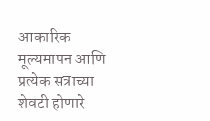आकारिक मूल्यमापन आणि प्रत्येक सत्राच्या शेवटी होणारे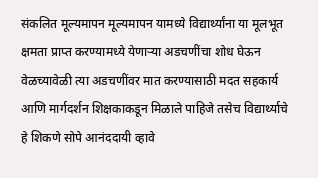संकलित मूल्यमापन मूल्यमापन यामध्ये विद्यार्थ्यांना या मूलभूत क्षमता प्राप्त करण्यामध्ये येणार्‍या अडचणींचा शोध घेऊन वेळच्यावेळी त्या अडचणींवर मात करण्यासाठी मदत सहकार्य आणि मार्गदर्शन शिक्षकाकडून मिळाले पाहिजे तसेच विद्यार्थ्याचे हे शिकणे सोपे आनंददायी व्हावे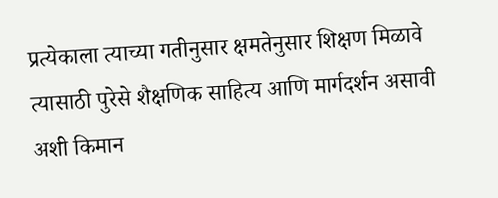प्रत्येकाला त्याच्या गतीनुसार क्षमतेनुसार शिक्षण मिळावे त्यासाठी पुरेसे शैक्षणिक साहित्य आणि मार्गदर्शन असावी अशी किमान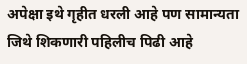अपेक्षा इथे गृहीत धरली आहे पण सामान्यता जिथे शिकणारी पहिलीच पिढी आहे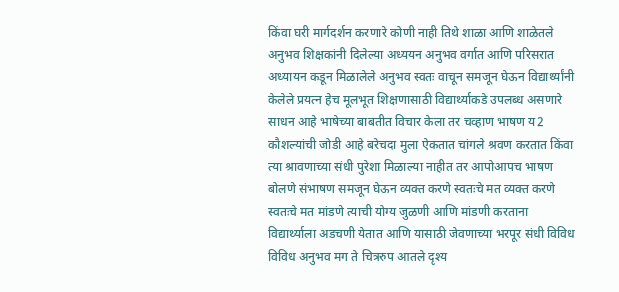किंवा घरी मार्गदर्शन करणारे कोणी नाही तिथे शाळा आणि शाळेतले अनुभव शिक्षकांनी दिलेल्या अध्ययन अनुभव वर्गात आणि परिसरात अध्यायन कडून मिळालेले अनुभव स्वतः वाचून समजून घेऊन विद्यार्थ्यांनी केलेले प्रयत्न हेच मूलभूत शिक्षणासाठी विद्यार्थ्याकडे उपलब्ध असणारे साधन आहे भाषेच्या बाबतीत विचार केला तर चव्हाण भाषण य2 कौशल्यांची जोडी आहे बरेचदा मुला ऐकतात चांगले श्रवण करतात किंवा त्या श्रावणाच्या संधी पुरेशा मिळाल्या नाहीत तर आपोआपच भाषण बोलणे संभाषण समजून घेऊन व्यक्त करणे स्वतःचे मत व्यक्त करणे स्वतःचे मत मांडणे त्याची योग्य जुळणी आणि मांडणी करताना विद्यार्थ्याला अडचणी येतात आणि यासाठी जेवणाच्या भरपूर संधी विविध विविध अनुभव मग ते चित्ररुप आतले दृश्य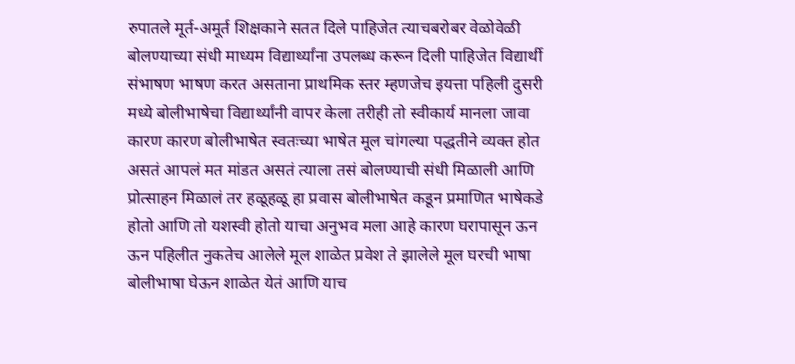रुपातले मूर्त-अमूर्त शिक्षकाने सतत दिले पाहिजेत त्याचबरोबर वेळोवेळी बोलण्याच्या संधी माध्यम विद्यार्थ्यांना उपलब्ध करून दिली पाहिजेत विद्यार्थी संभाषण भाषण करत असताना प्राथमिक स्तर म्हणजेच इयत्ता पहिली दुसरी मध्ये बोलीभाषेचा विद्यार्थ्यांनी वापर केला तरीही तो स्वीकार्य मानला जावा कारण कारण बोलीभाषेत स्वतःच्या भाषेत मूल चांगल्या पद्धतीने व्यक्त होत असतं आपलं मत मांडत असतं त्याला तसं बोलण्याची संधी मिळाली आणि प्रोत्साहन मिळालं तर हळूहळू हा प्रवास बोलीभाषेत कडून प्रमाणित भाषेकडे होतो आणि तो यशस्वी होतो याचा अनुभव मला आहे कारण घरापासून ऊन ऊन पहिलीत नुकतेच आलेले मूल शाळेत प्रवेश ते झालेले मूल घरची भाषा बोलीभाषा घेऊन शाळेत येतं आणि याच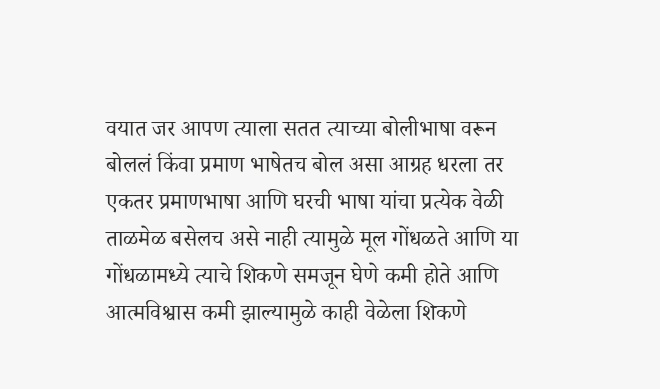वयात जर आपण त्याला सतत त्याच्या बोलीभाषा वरून बोललं किंवा प्रमाण भाषेतच बोल असा आग्रह धरला तर एकतर प्रमाणभाषा आणि घरची भाषा यांचा प्रत्येक वेळी ताळमेळ बसेलच असे नाही त्यामुळे मूल गोंधळते आणि या गोंधळामध्ये त्याचे शिकणे समजून घेणे कमी होते आणि आत्मविश्वास कमी झाल्यामुळे काही वेळेला शिकणे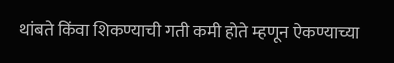थांबते किंवा शिकण्याची गती कमी होते म्हणून ऐकण्याच्या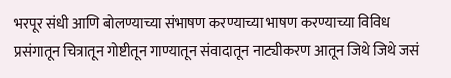भरपूर संधी आणि बोलण्याच्या संभाषण करण्याच्या भाषण करण्याच्या विविध प्रसंगातून चित्रातून गोष्टीतून गाण्यातून संवादातून नाट्यीकरण आतून जिथे जिथे जसं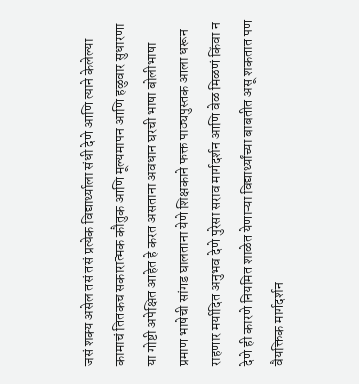जसं शक्य असेल तसं तसं प्रत्येक विद्यार्थ्याला संधी देणे आणि त्याने केलेल्या कामाचं तितकच सकारात्मक कौतुक आणि मूल्यमापन आणि हळुवार सुधारणा या गोष्टी अपेक्षित आहेत हे करत असताना अवधान घरची भाषा बोलीभाषा प्रमाण भाषेची सांगड घालताना येणे शिक्षकाने फक्त पाठ्यपुस्तक आला धरून राहणार मर्यादित अनुभव देणे पुरेसा सराव मार्गदर्शन आणि वेळ मिळणं किंवा न देणे ही कारणे नियमित शाळेत येणाऱ्या विद्यार्थ्यांच्या बाबतीत असू शकतात पण वैयक्तिक मार्गदर्शन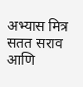अभ्यास मित्र सतत सराव आणि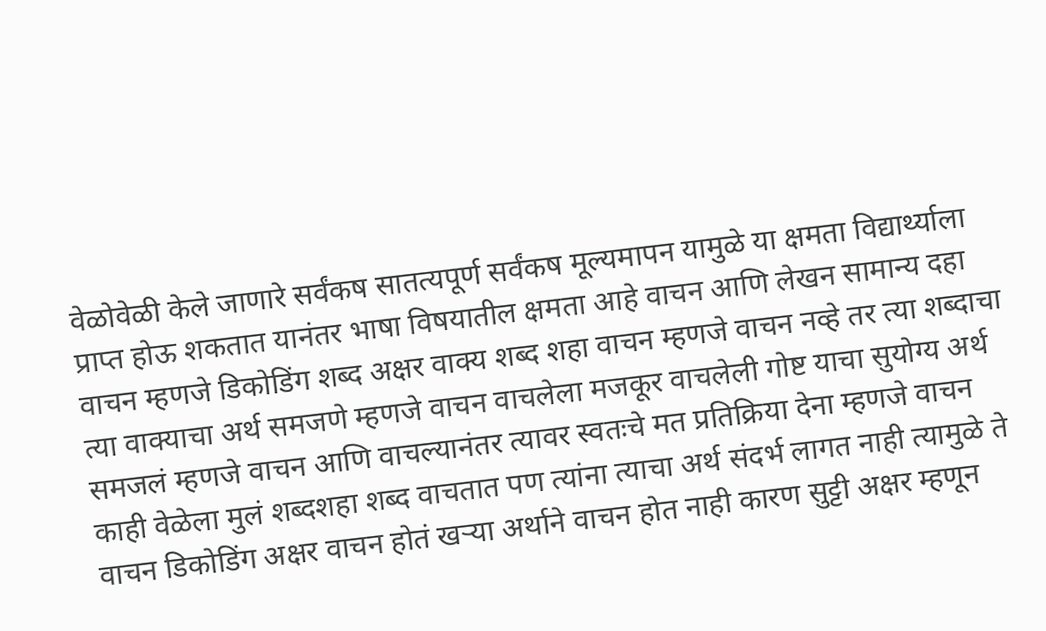वेळोवेळी केले जाणारे सर्वंकष सातत्यपूर्ण सर्वंकष मूल्यमापन यामुळे या क्षमता विद्यार्थ्याला प्राप्त होऊ शकतात यानंतर भाषा विषयातील क्षमता आहे वाचन आणि लेखन सामान्य दहा वाचन म्हणजे डिकोडिंग शब्द अक्षर वाक्य शब्द शहा वाचन म्हणजे वाचन नव्हे तर त्या शब्दाचा त्या वाक्याचा अर्थ समजणे म्हणजे वाचन वाचलेला मजकूर वाचलेली गोष्ट याचा सुयोग्य अर्थ समजलं म्हणजे वाचन आणि वाचल्यानंतर त्यावर स्वतःचे मत प्रतिक्रिया देना म्हणजे वाचन काही वेळेला मुलं शब्दशहा शब्द वाचतात पण त्यांना त्याचा अर्थ संदर्भ लागत नाही त्यामुळे ते वाचन डिकोडिंग अक्षर वाचन होतं खऱ्या अर्थाने वाचन होत नाही कारण सुट्टी अक्षर म्हणून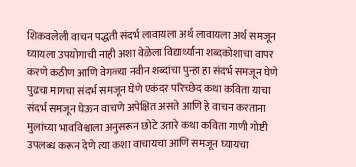शिकवलेली वाचन पद्धती संदर्भ लावायला अर्थ लावायला अर्थ समजून घ्यायला उपयोगाची नाही अशा वेळेला विद्यार्थ्यांना शब्दकोशाचा वापर करणे कठीण आणि वेगळ्या नवीन शब्दांचा पुन्हा हा संदर्भ समजून घेणे पुढचा मागचा संदर्भ समजून घेणे एकंदर परिच्छेद कथा कविता याचा संदर्भ समजून घेऊन वाचणे अपेक्षित असते आणि हे वाचन करताना मुलांच्या भावविश्वाला अनुसरून छोटे उतारे कथा कविता गाणी गोष्टी उपलब्ध करून देणे त्या कशा वाचायचा आणि समजून घ्यायचा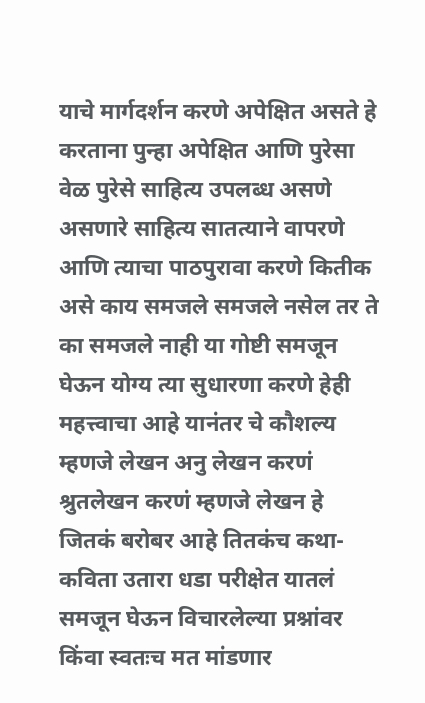याचे मार्गदर्शन करणे अपेक्षित असते हे करताना पुन्हा अपेक्षित आणि पुरेसा वेळ पुरेसे साहित्य उपलब्ध असणे असणारे साहित्य सातत्याने वापरणे आणि त्याचा पाठपुरावा करणे कितीक असे काय समजले समजले नसेल तर ते का समजले नाही या गोष्टी समजून घेऊन योग्य त्या सुधारणा करणे हेही महत्त्वाचा आहे यानंतर चे कौशल्य म्हणजे लेखन अनु लेखन करणं श्रुतलेखन करणं म्हणजे लेखन हे जितकं बरोबर आहे तितकंच कथा-कविता उतारा धडा परीक्षेत यातलं समजून घेऊन विचारलेल्या प्रश्नांवर किंवा स्वतःच मत मांडणार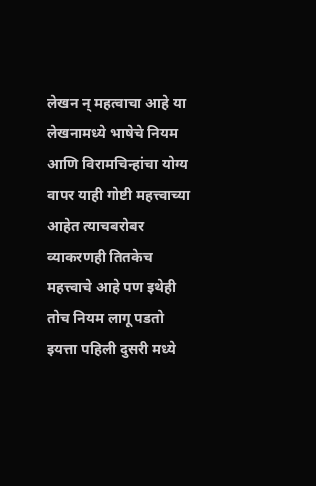लेखन न् महत्वाचा आहे या लेखनामध्ये भाषेचे नियम आणि विरामचिन्हांचा योग्य वापर याही गोष्टी महत्त्वाच्या आहेत त्याचबरोबर व्याकरणही तितकेच महत्त्वाचे आहे पण इथेही तोच नियम लागू पडतो इयत्ता पहिली दुसरी मध्ये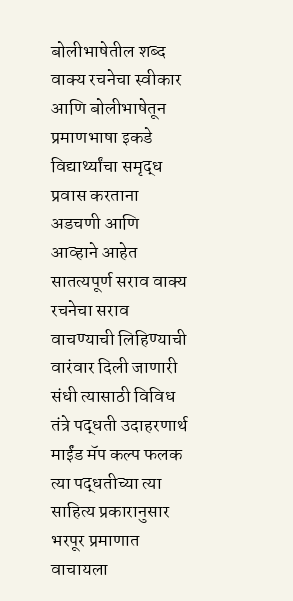बोलीभाषेतील शब्द वाक्य रचनेचा स्वीकार आणि बोलीभाषेतून प्रमाणभाषा इकडे विद्यार्थ्यांचा समृद्ध प्रवास करताना अडचणी आणि आव्हाने आहेत सातत्यपूर्ण सराव वाक्य रचनेचा सराव वाचण्याची लिहिण्याची वारंवार दिली जाणारी संधी त्यासाठी विविध तंत्रे पद्धती उदाहरणार्थ माईंड मॅप कल्प फलक त्या पद्धतीच्या त्या साहित्य प्रकारानुसार भरपूर प्रमाणात वाचायला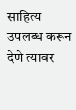साहित्य उपलब्ध करून देणे त्यावर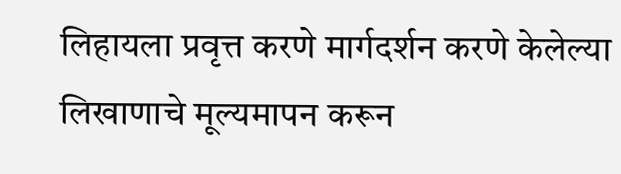लिहायला प्रवृत्त करणे मार्गदर्शन करणे केलेल्या लिखाणाचे मूल्यमापन करून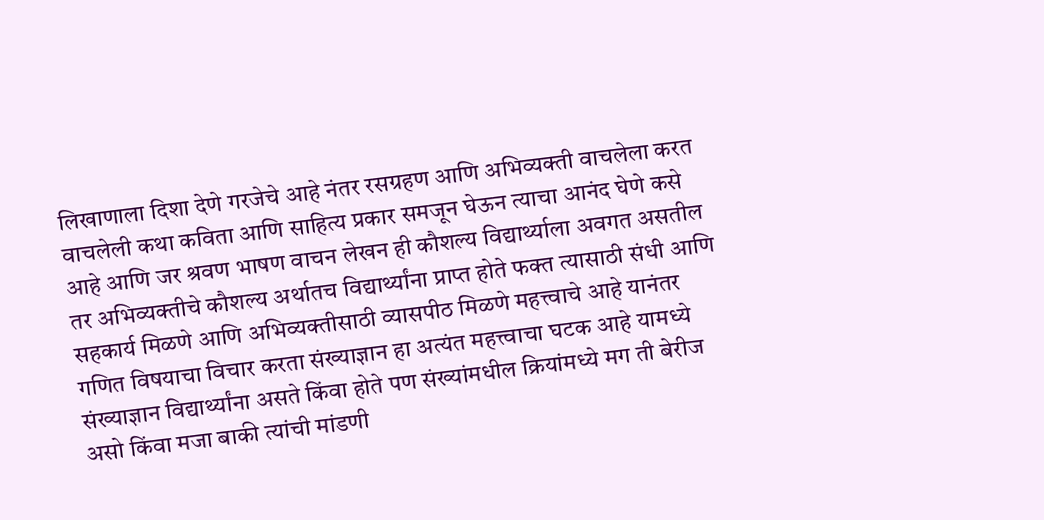लिखाणाला दिशा देणे गरजेचे आहे नंतर रसग्रहण आणि अभिव्यक्ती वाचलेला करत वाचलेली कथा कविता आणि साहित्य प्रकार समजून घेऊन त्याचा आनंद घेणे कसे आहे आणि जर श्रवण भाषण वाचन लेखन ही कौशल्य विद्यार्थ्याला अवगत असतील तर अभिव्यक्तीचे कौशल्य अर्थातच विद्यार्थ्यांना प्राप्त होते फक्त त्यासाठी संधी आणि सहकार्य मिळणे आणि अभिव्यक्तीसाठी व्यासपीठ मिळणे महत्त्वाचे आहे यानंतर गणित विषयाचा विचार करता संख्याज्ञान हा अत्यंत महत्त्वाचा घटक आहे यामध्ये संख्याज्ञान विद्यार्थ्यांना असते किंवा होते पण संख्यांमधील क्रियांमध्ये मग ती बेरीज असो किंवा मजा बाकी त्यांची मांडणी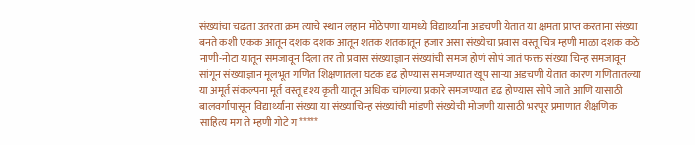संख्यांचा चढता उतरता क्रम त्याचे स्थान लहान मोठेपणा यामध्ये विद्यार्थ्यांना अडचणी येतात या क्षमता प्राप्त करताना संख्या बनते कशी एकक आतून दशक दशक आतून शतक शतकातून हजार असा संख्येचा प्रवास वस्तू चित्र म्हणी माळा दशक कठे नाणी-नोटा यातून समजावून दिला तर तो प्रवास संख्याज्ञान संख्यांची समज होणं सोपं जातं फक्त संख्या चिन्ह समजावून सांगून संख्याज्ञान मूलभूत गणित शिक्षणातला घटक दृढ होण्यास समजण्यात खूप सार्‍या अडचणी येतात कारण गणितातल्या या अमूर्त संकल्पना मूर्त वस्तू दृश्य कृती यातून अधिक चांगल्या प्रकारे समजण्यात दृढ होण्यास सोपे जाते आणि यासाठी बालवर्गापासून विद्यार्थ्यांना संख्या या संख्याचिन्ह संख्यांची मांडणी संख्येची मोजणी यासाठी भरपूर प्रमाणात शैक्षणिक साहित्य मग ते म्हणी गोटे ग*****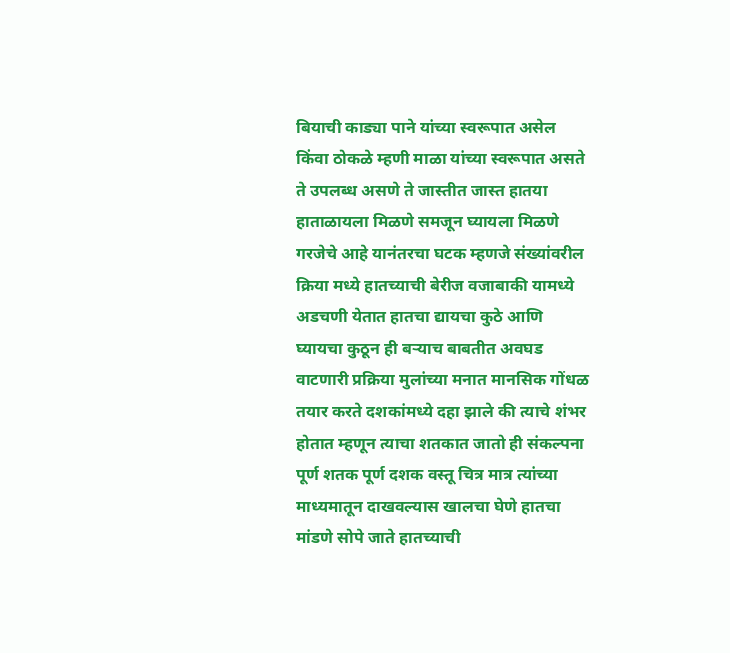बियाची काड्या पाने यांच्या स्वरूपात असेल किंवा ठोकळे म्हणी माळा यांच्या स्वरूपात असते ते उपलब्ध असणे ते जास्तीत जास्त हातया हाताळायला मिळणे समजून घ्यायला मिळणे गरजेचे आहे यानंतरचा घटक म्हणजे संख्यांवरील क्रिया मध्ये हातच्याची बेरीज वजाबाकी यामध्ये अडचणी येतात हातचा द्यायचा कुठे आणि घ्यायचा कुठून ही बऱ्याच बाबतीत अवघड वाटणारी प्रक्रिया मुलांच्या मनात मानसिक गोंधळ तयार करते दशकांमध्ये दहा झाले की त्याचे शंभर होतात म्हणून त्याचा शतकात जातो ही संकल्पना पूर्ण शतक पूर्ण दशक वस्तू चित्र मात्र त्यांच्या माध्यमातून दाखवल्यास खालचा घेणे हातचा मांडणे सोपे जाते हातच्याची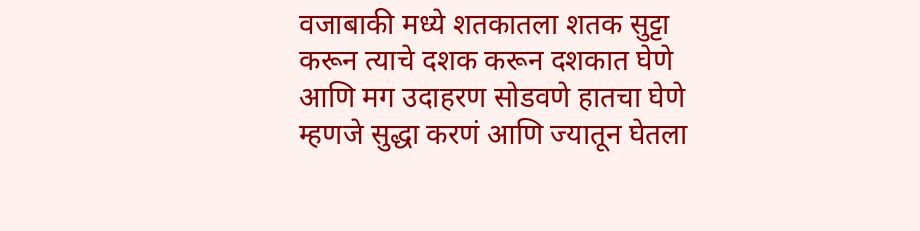वजाबाकी मध्ये शतकातला शतक सुट्टा करून त्याचे दशक करून दशकात घेणे आणि मग उदाहरण सोडवणे हातचा घेणे म्हणजे सुद्धा करणं आणि ज्यातून घेतला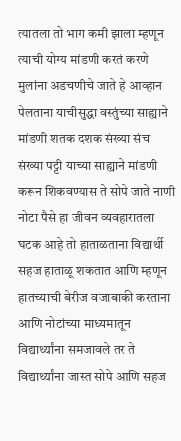त्यातला तो भाग कमी झाला म्हणून त्याची योग्य मांडणी करतं करणे मुलांना अडचणीचे जाते हे आव्हान पेलताना याचीसुद्धा वस्तुंच्या साह्याने मांडणी शतक दशक संख्या संच संख्या पट्टी याच्या साह्याने मांडणी करून शिकवण्यास ते सोपे जाते नाणी नोटा पैसे हा जीवन व्यवहारातला घटक आहे तो हाताळताना विद्यार्थी सहज हाताळू शकतात आणि म्हणून हातच्याची बेरीज वजाबाकी करताना आणि नोटांच्या माध्यमातून विद्यार्थ्यांना समजावले तर ते विद्यार्थ्यांना जास्त सोपे आणि सहज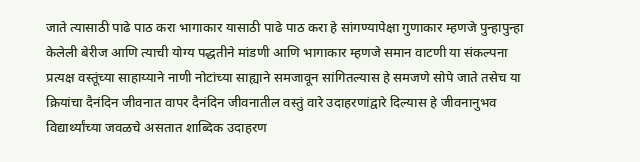जाते त्यासाठी पाढे पाठ करा भागाकार यासाठी पाढे पाठ करा हे सांगण्यापेक्षा गुणाकार म्हणजे पुन्हापुन्हा केलेली बेरीज आणि त्याची योग्य पद्धतीने मांडणी आणि भागाकार म्हणजे समान वाटणी या संकल्पना प्रत्यक्ष वस्तूंच्या साहाय्याने नाणी नोटांच्या साह्याने समजावून सांगितल्यास हे समजणे सोपे जाते तसेच या क्रियांचा दैनंदिन जीवनात वापर दैनंदिन जीवनातील वस्तुं वारे उदाहरणांद्वारे दिल्यास हे जीवनानुभव विद्यार्थ्यांच्या जवळचे असतात शाब्दिक उदाहरण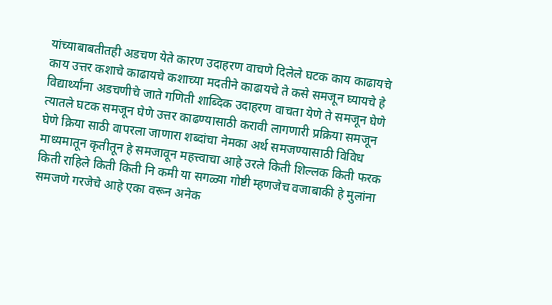यांच्याबाबतीतही अडचण येते कारण उदाहरण वाचणे दिलेले घटक काय काढायचे काय उत्तर कशाचे काढायचे कशाच्या मदतीने काढायचे ते कसे समजून घ्यायचे हे विद्यार्थ्यांना अडचणीचे जाते गणिती शाब्दिक उदाहरण वाचता येणे ते समजून घेणे त्यातले घटक समजून घेणे उत्तर काढण्यासाठी करावी लागणारी प्रक्रिया समजून घेणे क्रिया साठी वापरला जाणारा शब्दांचा नेमका अर्थ समजण्यासाठी विविध माध्यमातून कृतीतून हे समजावून महत्त्वाचा आहे उरले किती शिल्लक किती फरक किती राहिले किती किती नि कमी या सगळ्या गोष्टी म्हणजेच वजाबाकी हे मुलांना समजणे गरजेचे आहे एका वरून अनेक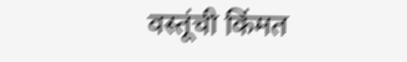वस्तूंची किंमत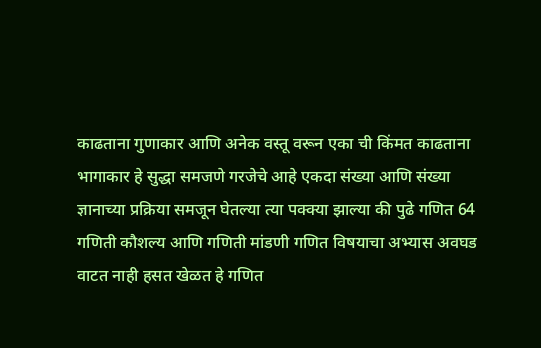काढताना गुणाकार आणि अनेक वस्तू वरून एका ची किंमत काढताना भागाकार हे सुद्धा समजणे गरजेचे आहे एकदा संख्या आणि संख्या ज्ञानाच्या प्रक्रिया समजून घेतल्या त्या पक्क्या झाल्या की पुढे गणित 64 गणिती कौशल्य आणि गणिती मांडणी गणित विषयाचा अभ्यास अवघड वाटत नाही हसत खेळत हे गणित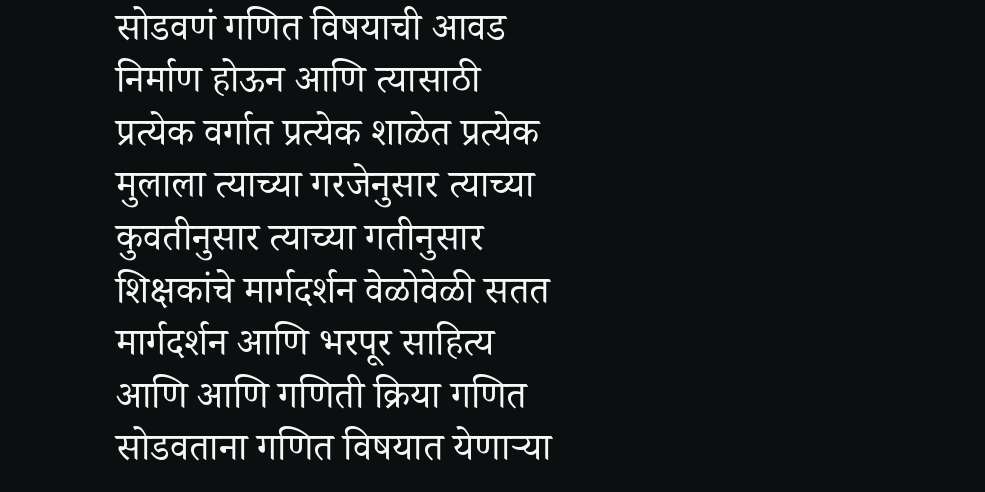सोडवणं गणित विषयाची आवड निर्माण होऊन आणि त्यासाठी प्रत्येक वर्गात प्रत्येक शाळेत प्रत्येक मुलाला त्याच्या गरजेनुसार त्याच्या कुवतीनुसार त्याच्या गतीनुसार शिक्षकांचे मार्गदर्शन वेळोवेळी सतत मार्गदर्शन आणि भरपूर साहित्य आणि आणि गणिती क्रिया गणित सोडवताना गणित विषयात येणाऱ्या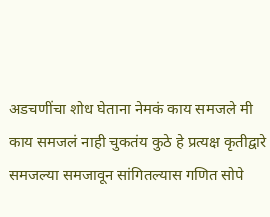अडचणींचा शोध घेताना नेमकं काय समजले मी काय समजलं नाही चुकतंय कुठे हे प्रत्यक्ष कृतीद्वारे समजल्या समजावून सांगितल्यास गणित सोपे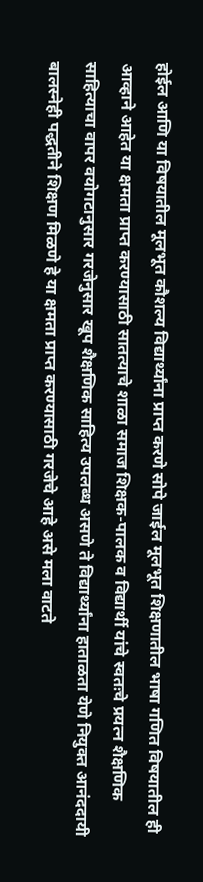होईल आणि या विषयातील मूलभूत कौशल्य विद्यार्थ्यांना प्राप्त करणे सोपे जाईल मूलभूत शिक्षणातील भाषा गणित विषयातील ही आव्हाने आहेत या क्षमता प्राप्त करण्यासाठी सातत्याचे शाळा समाज शिक्षक-पालक व विद्यार्थी यांचे स्वतःचे प्रयत्न शैक्षणिक साहित्याचा वापर वयोगटानुसार गरजेनुसार खूप शैक्षणिक साहित्य उपलब्ध असणे ते विद्यार्थ्यांना हाताळता येणे नियुक्त आनंददायी बालस्नेही पद्धतीने शिक्षण मिळणे हे या क्षमता प्राप्त करण्यासाठी गरजेचे आहे असे मला वाटते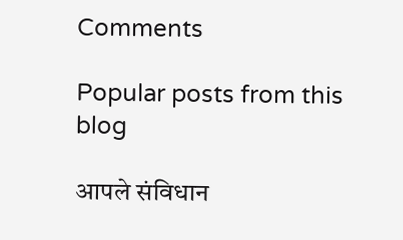Comments

Popular posts from this blog

आपले संविधान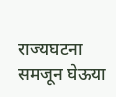राज्यघटना समजून घेऊया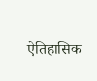ऐतिहासिक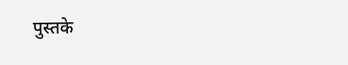पुस्तके